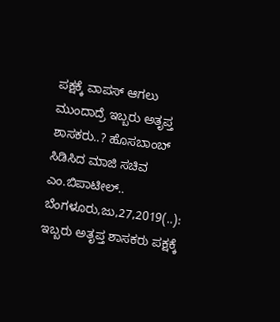ಪಕ್ಷಕ್ಕೆ ವಾಪಸ್ ಆಗಲು ಮುಂದಾದ್ರೆ ಇಬ್ಬರು ಅತೃಪ್ತ ಶಾಸಕರು..? ಹೊಸಬಾಂಬ್ ಸಿಡಿಸಿದ ಮಾಜಿ ಸಚಿವ ಎಂ.ಬಿಪಾಟೀಲ್.. ಬೆಂಗಳೂರು,ಜು,27,2019(..): ಇಬ್ಬರು ಅತೃಪ್ತ ಶಾಸಕರು ಪಕ್ಷಕ್ಕೆ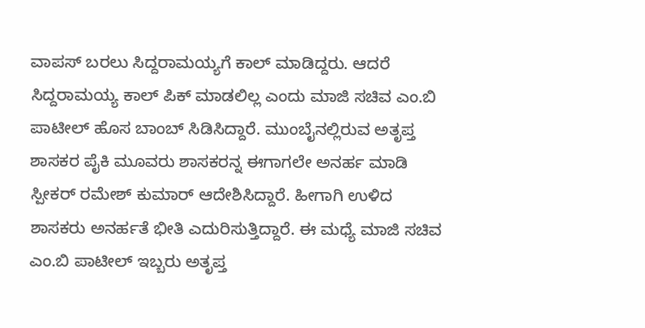ವಾಪಸ್ ಬರಲು ಸಿದ್ದರಾಮಯ್ಯಗೆ ಕಾಲ್ ಮಾಡಿದ್ದರು. ಆದರೆ ಸಿದ್ದರಾಮಯ್ಯ ಕಾಲ್ ಪಿಕ್ ಮಾಡಲಿಲ್ಲ ಎಂದು ಮಾಜಿ ಸಚಿವ ಎಂ.ಬಿ ಪಾಟೀಲ್ ಹೊಸ ಬಾಂಬ್ ಸಿಡಿಸಿದ್ದಾರೆ. ಮುಂಬೈನಲ್ಲಿರುವ ಅತೃಪ್ತ ಶಾಸಕರ ಪೈಕಿ ಮೂವರು ಶಾಸಕರನ್ನ ಈಗಾಗಲೇ ಅನರ್ಹ ಮಾಡಿ ಸ್ಪೀಕರ್ ರಮೇಶ್ ಕುಮಾರ್ ಆದೇಶಿಸಿದ್ದಾರೆ. ಹೀಗಾಗಿ ಉಳಿದ ಶಾಸಕರು ಅನರ್ಹತೆ ಭೀತಿ ಎದುರಿಸುತ್ತಿದ್ದಾರೆ. ಈ ಮಧ್ಯೆ ಮಾಜಿ ಸಚಿವ ಎಂ.ಬಿ ಪಾಟೀಲ್ ಇಬ್ಬರು ಅತೃಪ್ತ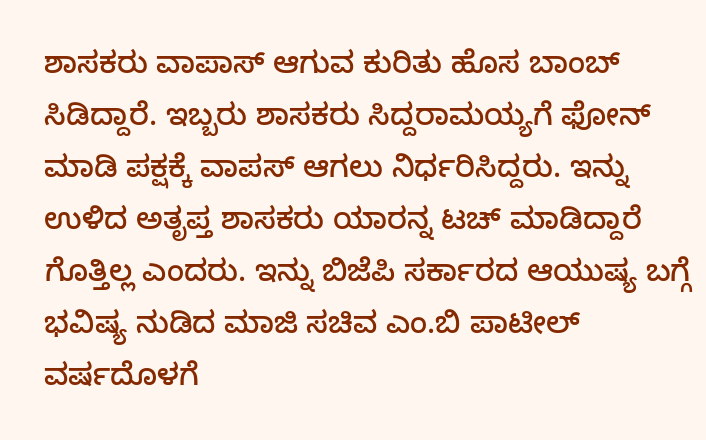ಶಾಸಕರು ವಾಪಾಸ್ ಆಗುವ ಕುರಿತು ಹೊಸ ಬಾಂಬ್ ಸಿಡಿದ್ದಾರೆ. ಇಬ್ಬರು ಶಾಸಕರು ಸಿದ್ದರಾಮಯ್ಯಗೆ ಫೋನ್ ಮಾಡಿ ಪಕ್ಷಕ್ಕೆ ವಾಪಸ್ ಆಗಲು ನಿರ್ಧರಿಸಿದ್ದರು. ಇನ್ನು ಉಳಿದ ಅತೃಪ್ತ ಶಾಸಕರು ಯಾರನ್ನ ಟಚ್ ಮಾಡಿದ್ದಾರೆ ಗೊತ್ತಿಲ್ಲ ಎಂದರು. ಇನ್ನು ಬಿಜೆಪಿ ಸರ್ಕಾರದ ಆಯುಷ್ಯ ಬಗ್ಗೆ ಭವಿಷ್ಯ ನುಡಿದ ಮಾಜಿ ಸಚಿವ ಎಂ.ಬಿ ಪಾಟೀಲ್ ವರ್ಷದೊಳಗೆ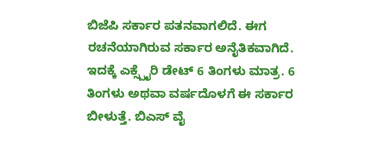ಬಿಜೆಪಿ ಸರ್ಕಾರ ಪತನವಾಗಲಿದೆ. ಈಗ ರಚನೆಯಾಗಿರುವ ಸರ್ಕಾರ ಅನೈತಿಕವಾಗಿದೆ. ಇದಕ್ಕೆ ಎಕ್ಸ್ಪೈರಿ ಡೇಟ್ 6 ತಿಂಗಳು ಮಾತ್ರ. 6 ತಿಂಗಳು ಅಥವಾ ವರ್ಷದೊಳಗೆ ಈ ಸರ್ಕಾರ ಬೀಳುತ್ತೆ. ಬಿಎಸ್ ವೈ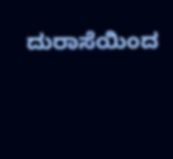ದುರಾಸೆಯಿಂದ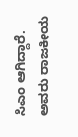ಸಿಎಂ ಆಗಿದ್ದಾರೆ. ಅವರು ರಾಜಕೀಯ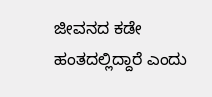ಜೀವನದ ಕಡೇ ಹಂತದಲ್ಲಿದ್ದಾರೆ ಎಂದು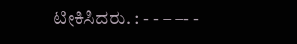ಟೀಕಿಸಿದರು. : - - – –- -